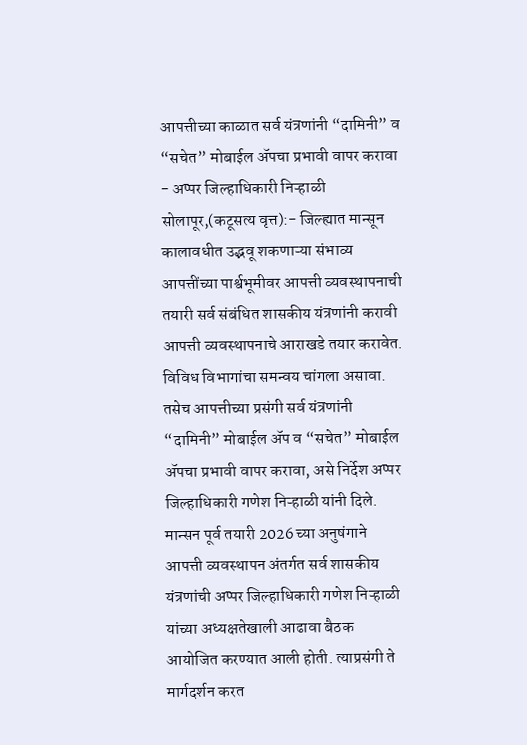आपत्तीच्या काळात सर्व यंत्रणांनी “दामिनी” व “सचेत” मोबाईल ॲपचा प्रभावी वापर करावा
- अप्पर जिल्हाधिकारी निऱ्हाळी
सोलापूर,(कटूसत्य वृत्त):- जिल्ह्यात मान्सून कालावधीत उद्भवू शकणाऱ्या संभाव्य आपत्तींच्या पार्श्वभूमीवर आपत्ती व्यवस्थापनाची तयारी सर्व संबंधित शासकीय यंत्रणांनी करावी आपत्ती व्यवस्थापनाचे आराखडे तयार करावेत. विविध विभागांचा समन्वय चांगला असावा. तसेच आपत्तीच्या प्रसंगी सर्व यंत्रणांनी “दामिनी” मोबाईल ॲप व “सचेत” मोबाईल ॲपचा प्रभावी वापर करावा, असे निर्देश अप्पर जिल्हाधिकारी गणेश निऱ्हाळी यांनी दिले.
मान्सन पूर्व तयारी 2026 च्या अनुषंगाने आपत्ती व्यवस्थापन अंतर्गत सर्व शासकीय यंत्रणांची अप्पर जिल्हाधिकारी गणेश निऱ्हाळी यांच्या अध्यक्षतेखाली आढावा बैठक आयोजित करण्यात आली होती. त्याप्रसंगी ते मार्गदर्शन करत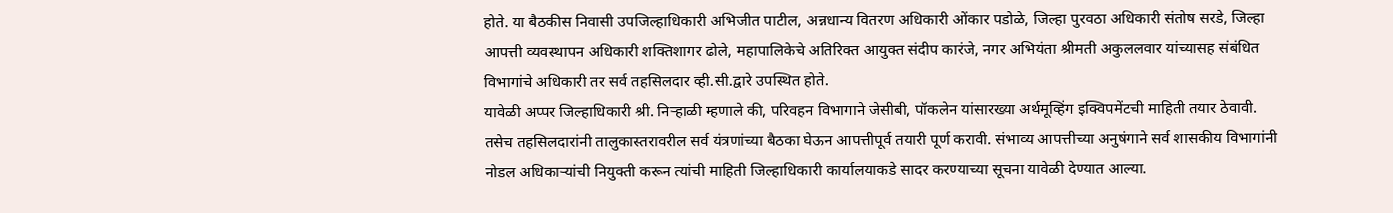होते. या बैठकीस निवासी उपजिल्हाधिकारी अभिजीत पाटील, अन्नधान्य वितरण अधिकारी ओंकार पडोळे, जिल्हा पुरवठा अधिकारी संतोष सरडे, जिल्हा आपत्ती व्यवस्थापन अधिकारी शक्तिशागर ढोले, महापालिकेचे अतिरिक्त आयुक्त संदीप कारंजे, नगर अभियंता श्रीमती अकुललवार यांच्यासह संबंधित विभागांचे अधिकारी तर सर्व तहसिलदार व्ही.सी.द्वारे उपस्थित होते.
यावेळी अप्पर जिल्हाधिकारी श्री. निऱ्हाळी म्हणाले की, परिवहन विभागाने जेसीबी, पॉकलेन यांसारख्या अर्थमूव्हिंग इक्विपमेंटची माहिती तयार ठेवावी. तसेच तहसिलदारांनी तालुकास्तरावरील सर्व यंत्रणांच्या बैठका घेऊन आपत्तीपूर्व तयारी पूर्ण करावी. संभाव्य आपत्तीच्या अनुषंगाने सर्व शासकीय विभागांनी नोडल अधिकाऱ्यांची नियुक्ती करून त्यांची माहिती जिल्हाधिकारी कार्यालयाकडे सादर करण्याच्या सूचना यावेळी देण्यात आल्या.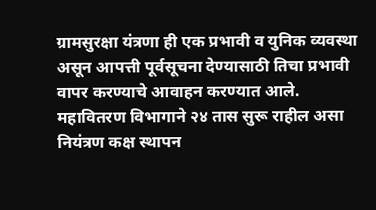ग्रामसुरक्षा यंत्रणा ही एक प्रभावी व युनिक व्यवस्था असून आपत्ती पूर्वसूचना देण्यासाठी तिचा प्रभावी वापर करण्याचे आवाहन करण्यात आले.
महावितरण विभागाने २४ तास सुरू राहील असा नियंत्रण कक्ष स्थापन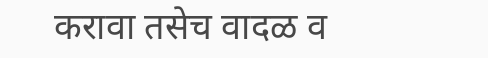करावा तसेच वादळ व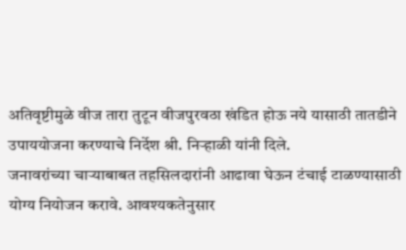अतिवृष्टीमुळे वीज तारा तुटून वीजपुरवठा खंडित होऊ नये यासाठी तातडीने उपाययोजना करण्याचे निर्देश श्री. निऱ्हाळी यांनी दिले.
जनावरांच्या चाऱ्याबाबत तहसिलदारांनी आढावा घेऊन टंचाई टाळण्यासाठी योग्य नियोजन करावे. आवश्यकतेनुसार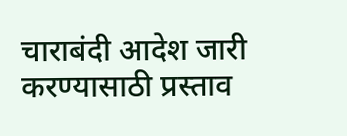चाराबंदी आदेश जारी करण्यासाठी प्रस्ताव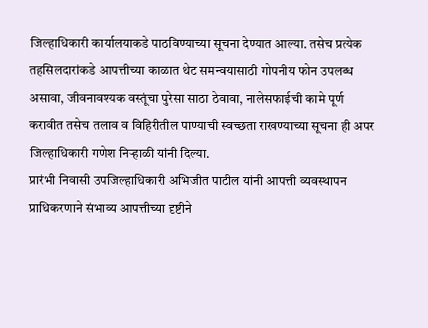जिल्हाधिकारी कार्यालयाकडे पाठविण्याच्या सूचना देण्यात आल्या. तसेच प्रत्येक तहसिलदारांकडे आपत्तीच्या काळात थेट समन्वयासाठी गोपनीय फोन उपलब्ध असावा, जीवनावश्यक वस्तूंचा पुरेसा साठा ठेवावा, नालेसफाईची कामे पूर्ण करावीत तसेच तलाव व विहिरीतील पाण्याची स्वच्छता राखण्याच्या सूचना ही अपर जिल्हाधिकारी गणेश निऱ्हाळी यांनी दिल्या.
प्रारंभी निवासी उपजिल्हाधिकारी अभिजीत पाटील यांनी आपत्ती व्यवस्थापन प्राधिकरणाने संभाव्य आपत्तीच्या दृष्टीने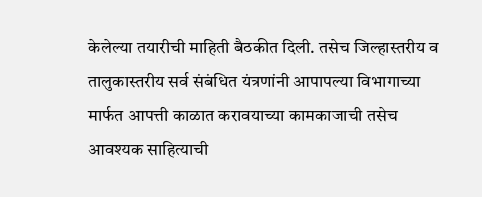केलेल्या तयारीची माहिती बैठकीत दिली. तसेच जिल्हास्तरीय व तालुकास्तरीय सर्व संबंधित यंत्रणांनी आपापल्या विभागाच्या मार्फत आपत्ती काळात करावयाच्या कामकाजाची तसेच आवश्यक साहित्याची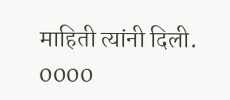माहिती त्यांनी दिली.
0000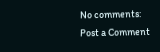No comments:
Post a Comment